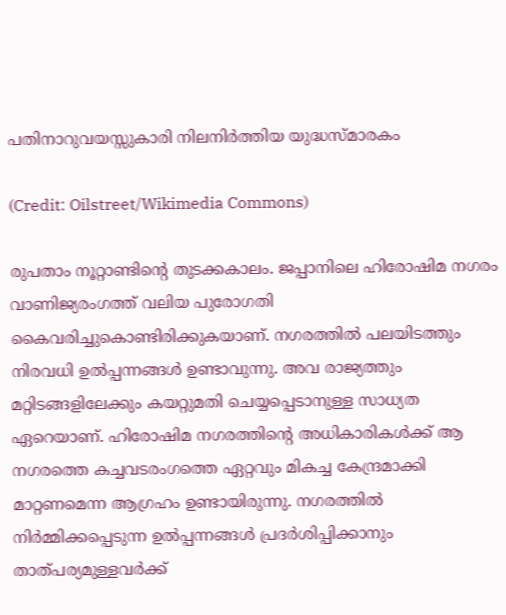പതിനാറുവയസ്സുകാരി നിലനിർത്തിയ യുദ്ധസ്മാരകം

(Credit: Oilstreet/Wikimedia Commons)

രുപതാം നൂറ്റാണ്ടിന്റെ തുടക്കകാലം. ജപ്പാനിലെ ഹിരോഷിമ നഗരം വാണിജ്യരംഗത്ത് വലിയ പുരോഗതി കൈവരിച്ചുകൊണ്ടിരിക്കുകയാണ്. നഗരത്തിൽ പലയിടത്തും നിരവധി ഉൽപ്പന്നങ്ങൾ ഉണ്ടാവുന്നു. അവ രാജ്യത്തും മറ്റിടങ്ങളിലേക്കും കയറ്റുമതി ചെയ്യപ്പെടാനുള്ള സാധ്യത ഏറെയാണ്. ഹിരോഷിമ നഗരത്തിന്റെ അധികാരികൾക്ക് ആ നഗരത്തെ കച്ചവടരംഗത്തെ ഏറ്റവും മികച്ച കേന്ദ്രമാക്കി മാറ്റണമെന്ന ആഗ്രഹം ഉണ്ടായിരുന്നു. നഗരത്തിൽ നിർമ്മിക്കപ്പെടുന്ന ഉൽപ്പന്നങ്ങൾ പ്രദർശിപ്പിക്കാനും താത്പര്യമുള്ളവർക്ക്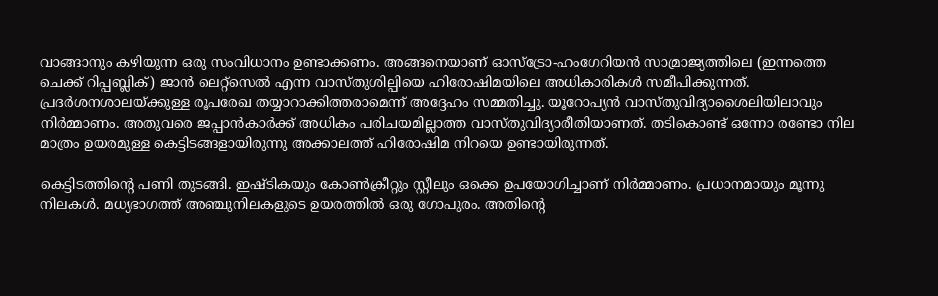വാങ്ങാനും കഴിയുന്ന ഒരു സംവിധാനം ഉണ്ടാക്കണം. അങ്ങനെയാണ് ഓസ്ട്രോ-ഹംഗേറിയൻ സാമ്രാജ്യത്തിലെ (ഇന്നത്തെ ചെക്ക് റിപ്പബ്ലിക്) ജാൻ ലെറ്റ്സെൽ എന്ന വാസ്തുശില്പിയെ ഹിരോഷിമയിലെ അധികാരികൾ സമീപിക്കുന്നത്. പ്രദർശനശാലയ്ക്കുള്ള രൂപരേഖ തയ്യാറാക്കിത്തരാമെന്ന് അദ്ദേഹം സമ്മതിച്ചു. യൂറോപ്യൻ വാസ്തുവിദ്യാശൈലിയിലാവും നിർമ്മാണം. അതുവരെ ജപ്പാൻകാർക്ക് അധികം പരിചയമില്ലാത്ത വാസ്തുവിദ്യാരീതിയാണത്. ത‌‌ടികൊണ്ട് ഒന്നോ രണ്ടോ നില മാത്രം ഉയരമുള്ള കെട്ടിടങ്ങളായിരുന്നു അക്കാലത്ത് ഹിരോഷിമ നിറയെ ഉണ്ടായിരുന്നത്.

കെട്ടിടത്തിന്റെ പണി തുടങ്ങി. ഇഷ്ടികയും കോൺക്രീറ്റും സ്റ്റീലും ഒക്കെ ഉപയോഗിച്ചാണ് നിർമ്മാണം. പ്രധാനമായും മൂന്നു നിലകൾ. മധ്യഭാഗത്ത് അഞ്ചുനിലകളുടെ ഉയരത്തിൽ ഒരു ഗോപുരം. അതിന്റെ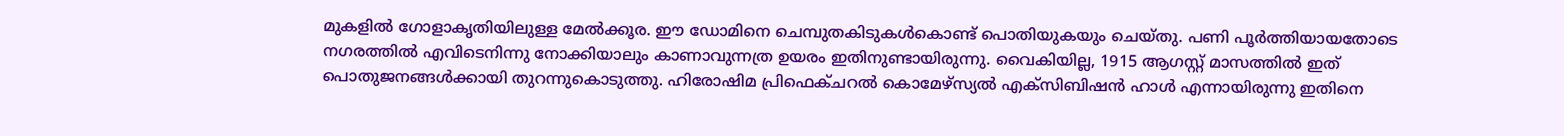മുകളിൽ ഗോളാകൃതിയിലുള്ള മേൽക്കൂര. ഈ ഡോമിനെ ചെമ്പുതകിടുകൾകൊണ്ട് പൊതിയുകയും ചെയ്തു. പണി പൂർത്തിയായതോടെ നഗരത്തിൽ എവിടെനിന്നു നോക്കിയാലും കാണാവുന്നത്ര ഉയരം ഇതിനുണ്ടായിരുന്നു. വൈകിയില്ല, 1915 ആഗസ്റ്റ് മാസത്തിൽ ഇത് പൊതുജനങ്ങൾക്കായി തുറന്നുകൊടുത്തു. ഹിരോഷിമ പ്രിഫെക്ചറൽ കൊമേഴ്സ്യൽ എക്സിബിഷൻ ഹാൾ എന്നായിരുന്നു ഇതിനെ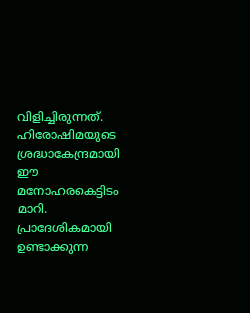വിളിച്ചിരുന്നത്. ഹിരോഷിമയുടെ ശ്രദ്ധാകേന്ദ്രമായി ഈ മനോഹരകെട്ടിടം മാറി. പ്രാദേശികമായി ഉണ്ടാക്കുന്ന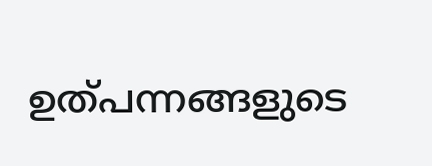ഉത്പന്നങ്ങളുടെ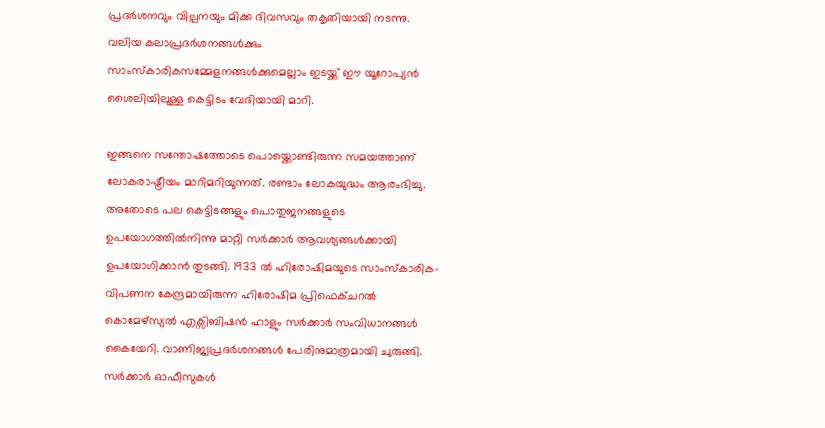പ്രദർശനവും വില്പനയും മിക്ക ദിവസവും തകൃതിയായി നടന്നു. വലിയ കലാപ്രദർശനങ്ങൾക്കും സാംസ്കാരികസമ്മേളനങ്ങൾക്കുമെല്ലാം ഇടയ്ക്ക് ഈ യൂറോപ്യൻ ശൈലിയിലുള്ള കെട്ടിടം വേദിയായി മാറി.

ഇങ്ങനെ സന്തോഷത്തോടെ പൊയ്ക്കൊണ്ടിരുന്ന സമയത്താണ് ലോകരാഷ്ട്രീയം മാറിമറിയുന്നത്. രണ്ടാം ലോകയുദ്ധം ആരംഭിച്ചു. അതോടെ പല കെട്ടിടങ്ങളും പൊതുജനങ്ങളുടെ ഉപയോഗത്തിൽനിന്നു മാറ്റി സർക്കാർ ആവശ്യങ്ങൾക്കായി ഉപയോഗിക്കാൻ തുടങ്ങി. 1933 ൽ ഹിരോഷിമയുടെ സാംസ്കാരിക-വിപണന കേന്ദ്രമായിരുന്ന ഹിരോഷിമ പ്രിഫെക്ചറൽ കൊമേഴ്സ്യൽ എക്സിബിഷൻ ഹാളും സർക്കാർ സംവിധാനങ്ങൾ കൈയേറി. വാണിജ്യപ്രദർശനങ്ങൾ പേരിനുമാത്രമായി ചുരുങ്ങി. സർക്കാർ ഓഫീസുകൾ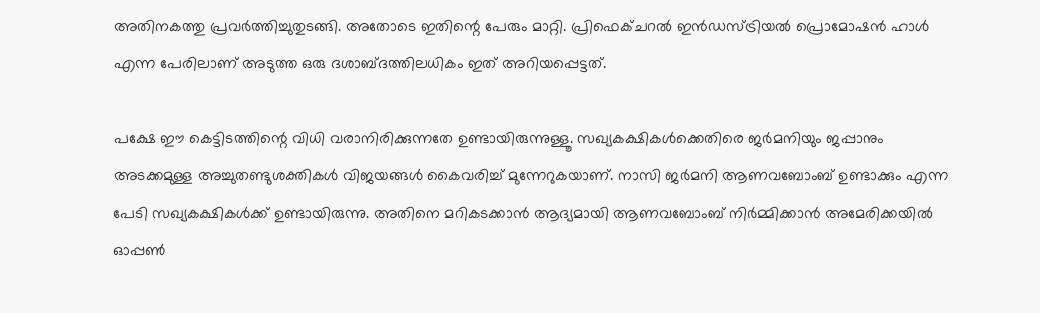അതിനകത്തു പ്രവർത്തിച്ചുതുടങ്ങി. അതോടെ ഇതിന്റെ പേരും മാറ്റി. പ്രിഫെക്ചറൽ ഇൻഡസ്ട്രിയൽ പ്രൊമോഷൻ ഹാൾ എന്ന പേരിലാണ് അടുത്ത ഒരു ദശാബ്ദത്തിലധികം ഇത് അറിയപ്പെട്ടത്.

പക്ഷേ ഈ കെട്ടിടത്തിന്റെ വിധി വരാനിരിക്കുന്നതേ ഉണ്ടായിരുന്നുള്ളൂ. സഖ്യകക്ഷികൾക്കെതിരെ ജർമനിയും ജപ്പാനും അടക്കമുള്ള അച്ചുതണ്ടുശക്തികൾ വിജയങ്ങൾ കൈവരിച്ച് മുന്നേറുകയാണ്. നാസി ജർമനി ആണവബോംബ് ഉണ്ടാക്കും എന്ന പേടി സഖ്യകക്ഷികൾക്ക് ഉണ്ടായിരുന്നു. അതിനെ മറികടക്കാൻ ആദ്യമായി ആണവബോംബ് നിർമ്മിക്കാൻ അമേരിക്കയിൽ ഓപ്പൺ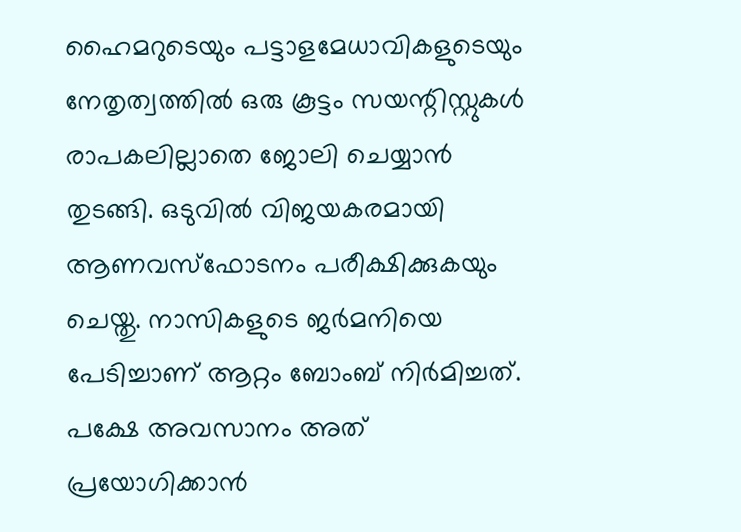ഹൈമറുടെയും പട്ടാളമേധാവികളുടെയും നേതൃത്വത്തിൽ ഒരു കൂട്ടം സയന്റിസ്റ്റുകൾ രാപകലില്ലാതെ ജോലി ചെയ്യാൻ തുടങ്ങി. ഒടുവിൽ വിജയകരമായി ആണവസ്ഫോടനം പരീക്ഷിക്കുകയും ചെയ്തു. നാസികളുടെ ജർമനിയെ പേടിച്ചാണ് ആറ്റം ബോംബ് നിർമിച്ചത്.  പക്ഷേ അവസാനം അത് പ്രയോഗിക്കാൻ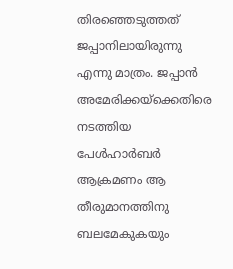തിരഞ്ഞെടുത്തത് ജപ്പാനിലായിരുന്നു എന്നു മാത്രം. ജപ്പാൻ അമേരിക്കയ്ക്കെതിരെ നടത്തിയ പേൾഹാർബർ ആക്രമണം ആ തീരുമാനത്തിനു ബലമേകുകയും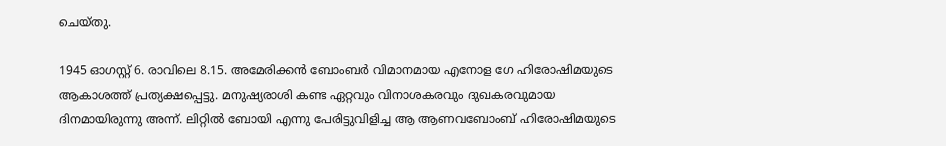ചെയ്തു.

1945 ഓഗസ്റ്റ് 6. രാവിലെ 8.15. അമേരിക്കൻ ബോംബർ വിമാനമായ എനോള ഗേ ഹിരോഷിമയുടെ ആകാശത്ത് പ്രത്യക്ഷപ്പെട്ടു. മനുഷ്യരാശി കണ്ട ഏറ്റവും വിനാശകരവും ദുഖകരവുമായ ദിനമായിരുന്നു അന്ന്. ലിറ്റിൽ ബോയി എന്നു പേരിട്ടുവിളിച്ച ആ ആണവബോംബ് ഹിരോഷിമയുടെ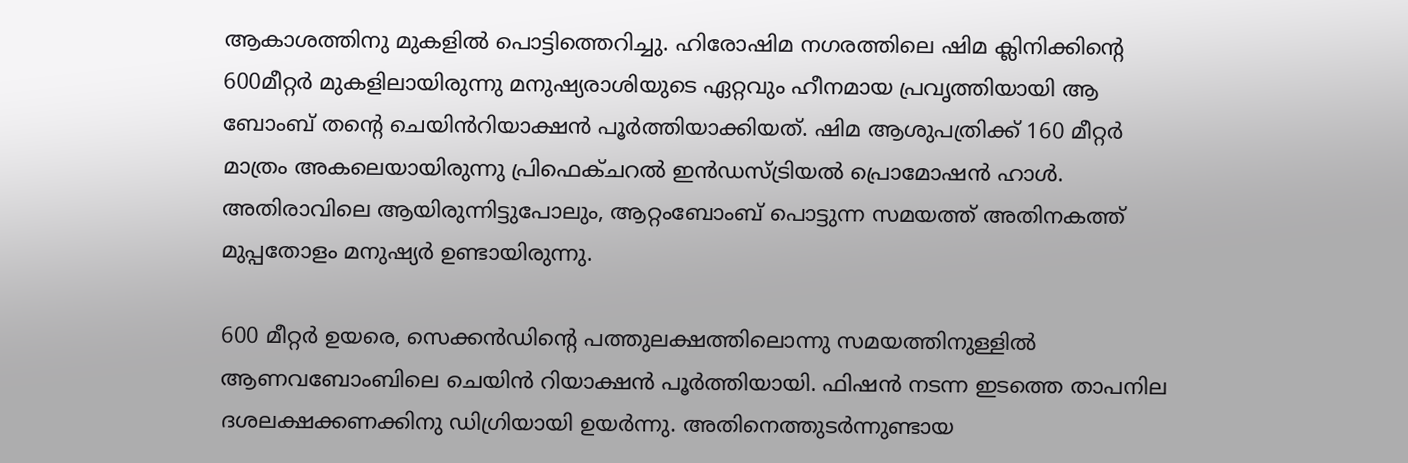ആകാശത്തിനു മുകളിൽ പൊട്ടിത്തെറിച്ചു. ഹിരോഷിമ നഗരത്തിലെ ഷിമ ക്ലിനിക്കിന്റെ 600മീറ്റർ മുകളിലായിരുന്നു മനുഷ്യരാശിയുടെ ഏറ്റവും ഹീനമായ പ്രവൃത്തിയായി ആ ബോംബ് തന്റെ ചെയിൻറിയാക്ഷൻ പൂർത്തിയാക്കിയത്. ഷിമ ആശുപത്രിക്ക് 160 മീറ്റർ മാത്രം അകലെയായിരുന്നു പ്രിഫെക്ചറൽ ഇൻഡസ്ട്രിയൽ പ്രൊമോഷൻ ഹാൾ. അതിരാവിലെ ആയിരുന്നിട്ടുപോലും, ആറ്റംബോംബ് പൊട്ടുന്ന സമയത്ത് അതിനകത്ത് മുപ്പതോളം മനുഷ്യർ ഉണ്ടായിരുന്നു.

600 മീറ്റർ ഉയരെ, സെക്കൻഡിന്റെ പത്തുലക്ഷത്തിലൊന്നു സമയത്തിനുള്ളിൽ ആണവബോംബിലെ ചെയിൻ റിയാക്ഷൻ പൂർത്തിയായി. ഫിഷൻ നടന്ന ഇടത്തെ താപനില ദശലക്ഷക്കണക്കിനു ഡിഗ്രിയായി ഉയർന്നു. അതിനെത്തുടർന്നുണ്ടായ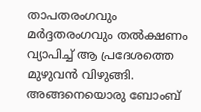താപതരംഗവും മർദ്ദതരംഗവും തൽക്ഷണം വ്യാപിച്ച് ആ പ്രദേശത്തെ മുഴുവൻ വിഴുങ്ങി. അങ്ങനെയൊരു ബോംബ്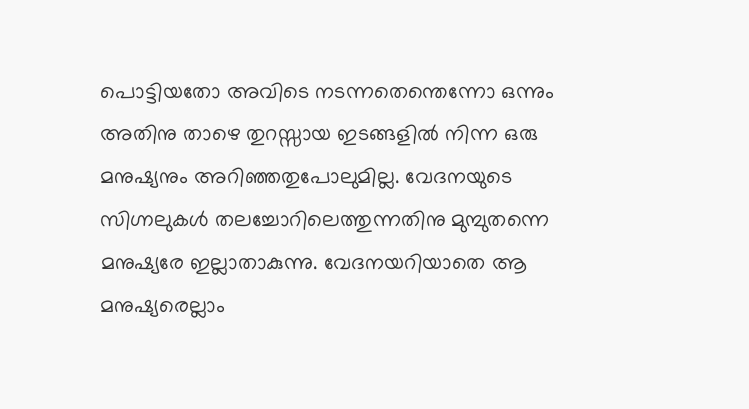പൊട്ടിയതോ അവിടെ നടന്നതെന്തെന്നോ ഒന്നും അതിനു താഴെ തുറസ്സായ ഇടങ്ങളിൽ നിന്ന ഒരു മനുഷ്യനും അറിഞ്ഞതുപോലുമില്ല. വേദനയുടെ സിഗ്നലുകൾ തലച്ചോറിലെത്തുന്നതിനു മുമ്പുതന്നെ മനുഷ്യരേ ഇല്ലാതാകുന്നു. വേദനയറിയാതെ ആ മനുഷ്യരെല്ലാം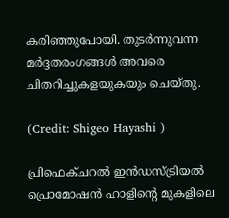കരിഞ്ഞുപോയി. തുടർന്നുവന്ന മർദ്ദതരംഗങ്ങൾ അവരെ ചിതറിച്ചുകളയുകയും ചെയ്തു.

(Credit: Shigeo Hayashi )

പ്രിഫെക്ചറൽ ഇൻഡസ്ട്രിയൽ പ്രൊമോഷൻ ഹാളിന്റെ മുകളിലെ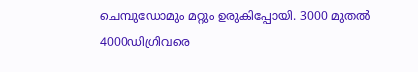ചെമ്പുഡോമും മറ്റും ഉരുകിപ്പോയി. 3000 മുതൽ 4000ഡിഗ്രിവരെ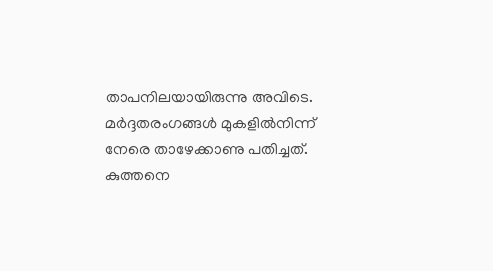താപനിലയായിരുന്നു അവിടെ. മർദ്ദതരംഗങ്ങൾ മുകളിൽനിന്ന് നേരെ താഴേക്കാണു പതിച്ചത്. കുത്തനെ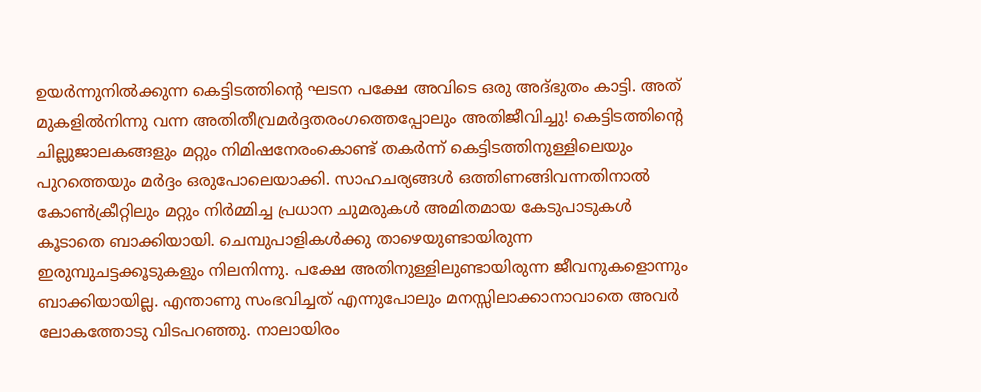ഉയർന്നുനിൽക്കുന്ന കെട്ടിടത്തിന്റെ ഘടന പക്ഷേ അവിടെ ഒരു അദ്ഭുതം കാട്ടി. അത് മുകളിൽനിന്നു വന്ന അതിതീവ്രമർദ്ദതരംഗത്തെപ്പോലും അതിജീവിച്ചു! കെട്ടിടത്തിന്റെ ചില്ലുജാലകങ്ങളും മറ്റും നിമിഷനേരംകൊണ്ട് തകർന്ന് കെട്ടിടത്തിനുള്ളിലെയും പുറത്തെയും മർദ്ദം ഒരുപോലെയാക്കി. സാഹചര്യങ്ങൾ ഒത്തിണങ്ങിവന്നതിനാൽ കോൺക്രീറ്റിലും മറ്റും നിർമ്മിച്ച പ്രധാന ചുമരുകൾ അമിതമായ കേടുപാടുകൾ കൂടാതെ ബാക്കിയായി. ചെമ്പുപാളികൾക്കു താഴെയുണ്ടായിരുന്ന ഇരുമ്പുചട്ടക്കൂടുകളും നിലനിന്നു. പക്ഷേ അതിനുള്ളിലുണ്ടായിരുന്ന ജീവനുകളൊന്നും ബാക്കിയായില്ല. എന്താണു സംഭവിച്ചത് എന്നുപോലും മനസ്സിലാക്കാനാവാതെ അവർ ലോകത്തോടു വിടപറഞ്ഞു. നാലായിരം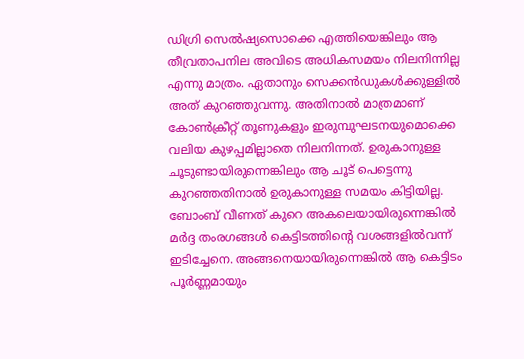ഡിഗ്രി സെൽഷ്യസൊക്കെ എത്തിയെങ്കിലും ആ തീവ്രതാപനില അവിടെ അധികസമയം നിലനിന്നില്ല എന്നു മാത്രം. ഏതാനും സെക്കൻഡുകൾക്കുള്ളിൽ അത് കുറഞ്ഞുവന്നു. അതിനാൽ മാത്രമാണ് കോൺക്രീറ്റ് തൂണുകളും ഇരുമ്പുഘടനയുമൊക്കെ വലിയ കുഴപ്പമില്ലാതെ നിലനിന്നത്. ഉരുകാനുള്ള ചൂടുണ്ടായിരുന്നെങ്കിലും ആ ചൂട് പെട്ടെന്നു കുറഞ്ഞതിനാൽ ഉരുകാനുള്ള സമയം കിട്ടിയില്ല. ബോംബ് വീണത് കുറെ അകലെയായിരുന്നെങ്കിൽ മർദ്ദ തംരഗങ്ങൾ കെട്ടിടത്തിന്റെ വശങ്ങളിൽവന്ന് ഇടിച്ചേനെ. അങ്ങനെയായിരുന്നെങ്കിൽ ആ കെട്ടിടം പൂർണ്ണമായും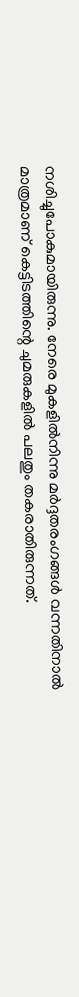നശിച്ചുപോകുമായിരുന്നു. നേരെ മുകളിൽനിന്നു മർദ്ദതരംഗങ്ങൾ വന്നതിനാൽ മാത്രമാണ് കെട്ടിടത്തിന്റെ ചുമരുകളിൽ പലതും തകരാതിരുന്നത്.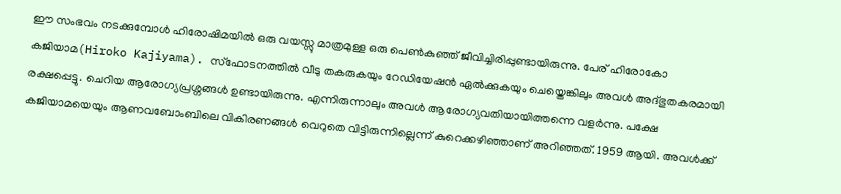ഈ സംഭവം നടക്കുമ്പോൾ ഹിരോഷിമയിൽ ഒരു വയസ്സു മാത്രമുള്ള ഒരു പെൺകുഞ്ഞ് ജീവിച്ചിരിപ്പുണ്ടായിരുന്നു. പേര് ഹിരോകോ കജിയാമ(Hiroko Kajiyama). സ്ഫോടനത്തിൽ വീടു തകരുകയും റേഡിയേഷൻ ഏൽക്കുകയും ചെയ്തെങ്കിലും അവൾ അദ്ഭുതകരമായി രക്ഷപ്പെട്ടു. ചെറിയ ആരോഗ്യപ്രശ്നങ്ങൾ ഉണ്ടായിരുന്നു. എന്നിരുന്നാലും അവൾ ആരോഗ്യവതിയായിത്തന്നെ വളർന്നു. പക്ഷേ കജിയാമയെയും ആണവബോംബിലെ വികിരണങ്ങൾ വെറുതെ വിട്ടിരുന്നില്ലെന്ന് കുറെക്കഴിഞ്ഞാണ് അറിഞ്ഞത്. 1959 ആയി. അവൾക്ക്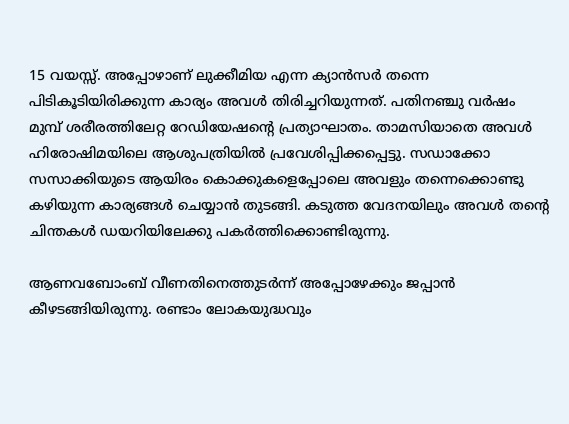15 വയസ്സ്. അപ്പോഴാണ് ലുക്കീമിയ എന്ന ക്യാൻസർ തന്നെ പിടികൂടിയിരിക്കുന്ന കാര്യം അവൾ തിരിച്ചറിയുന്നത്. പതിനഞ്ചു വർഷം മുമ്പ് ശരീരത്തിലേറ്റ റേഡിയേഷന്റെ പ്രത്യാഘാതം. താമസിയാതെ അവൾ ഹിരോഷിമയിലെ ആശുപത്രിയിൽ പ്രവേശിപ്പിക്കപ്പെട്ടു. സഡാക്കോ സസാക്കിയുടെ ആയിരം കൊക്കുകളെപ്പോലെ അവളും തന്നെക്കൊണ്ടു കഴിയുന്ന കാര്യങ്ങൾ ചെയ്യാൻ തുടങ്ങി. കടുത്ത വേദനയിലും അവൾ തന്റെ ചിന്തകൾ ഡയറിയിലേക്കു പകർത്തിക്കൊണ്ടിരുന്നു.

ആണവബോംബ് വീണതിനെത്തുടർന്ന് അപ്പോഴേക്കും ജപ്പാൻ കീഴടങ്ങിയിരുന്നു. രണ്ടാം ലോകയുദ്ധവും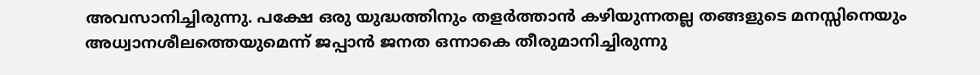അവസാനിച്ചിരുന്നു. പക്ഷേ ഒരു യുദ്ധത്തിനും തളർത്താൻ കഴിയുന്നതല്ല തങ്ങളുടെ മനസ്സിനെയും അധ്വാനശീലത്തെയുമെന്ന് ജപ്പാൻ ജനത ഒന്നാകെ തീരുമാനിച്ചിരുന്നു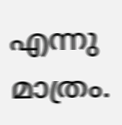എന്നു മാത്രം.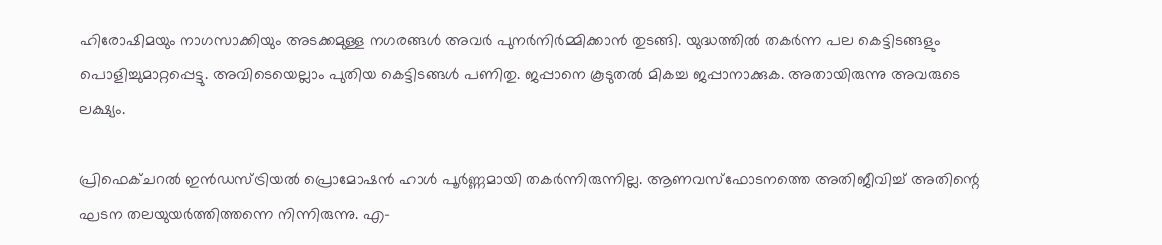ഹിരോഷിമയും നാഗസാക്കിയും അടക്കമുള്ള നഗരങ്ങൾ അവർ പുനർനിർമ്മിക്കാൻ തുടങ്ങി. യുദ്ധത്തിൽ തകർന്ന പല കെട്ടിടങ്ങളും പൊളിച്ചുമാറ്റപ്പെട്ടു. അവിടെയെല്ലാം പുതിയ കെട്ടിടങ്ങൾ പണിതു. ജപ്പാനെ കൂടുതൽ മികച്ച ജപ്പാനാക്കുക. അതായിരുന്നു അവരുടെ ലക്ഷ്യം.

പ്രിഫെക്ചറൽ ഇൻഡസ്ട്രിയൽ പ്രൊമോഷൻ ഹാൾ പൂർണ്ണമായി തകർന്നിരുന്നില്ല. ആണവസ്ഫോടനത്തെ അതിജീവിച്ച് അതിന്റെ ഘടന തലയുയർത്തിത്തന്നെ നിന്നിരുന്നു. എ-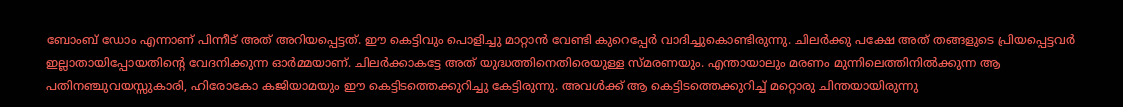ബോംബ് ഡോം എന്നാണ് പിന്നീട് അത് അറിയപ്പെട്ടത്. ഈ കെട്ടിവും പൊളിച്ചു മാറ്റാൻ വേണ്ടി കുറെപ്പേർ വാദിച്ചുകൊണ്ടിരുന്നു. ചിലർക്കു പക്ഷേ അത് തങ്ങളുടെ പ്രിയപ്പെട്ടവർ ഇല്ലാതായിപ്പോയതിന്റെ വേദനിക്കുന്ന ഓർമ്മയാണ്. ചിലർക്കാകട്ടേ അത് യുദ്ധത്തിനെതിരെയുള്ള സ്മരണയും. എന്തായാലും മരണം മുന്നിലെത്തിനിൽക്കുന്ന ആ പതിനഞ്ചുവയസ്സുകാരി, ഹിരോകോ കജിയാമയും ഈ കെട്ടിടത്തെക്കുറിച്ചു കേട്ടിരുന്നു. അവൾക്ക് ആ കെട്ടിടത്തെക്കുറിച്ച് മറ്റൊരു ചിന്തയായിരുന്നു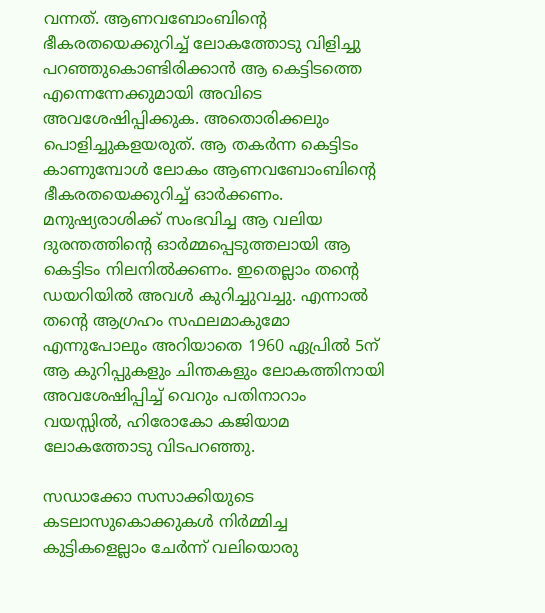വന്നത്. ആണവബോംബിന്റെ ഭീകരതയെക്കുറിച്ച് ലോകത്തോടു വിളിച്ചു പറഞ്ഞുകൊണ്ടിരിക്കാൻ ആ കെട്ടിടത്തെ എന്നെന്നേക്കുമായി അവിടെ അവശേഷിപ്പിക്കുക. അതൊരിക്കലും പൊളിച്ചുകളയരുത്. ആ തകർന്ന കെട്ടിടം കാണുമ്പോൾ ലോകം ആണവബോംബിന്റെ ഭീകരതയെക്കുറിച്ച് ഓർക്കണം. മനുഷ്യരാശിക്ക് സംഭവിച്ച ആ വലിയ ദുരന്തത്തിന്റെ ഓർമ്മപ്പെടുത്തലായി ആ കെട്ടിടം നിലനിൽക്കണം. ഇതെല്ലാം തന്റെ ഡയറിയിൽ അവൾ കുറിച്ചുവച്ചു. എന്നാൽ തന്റെ ആഗ്രഹം സഫലമാകുമോ എന്നുപോലും അറിയാതെ 1960 ഏപ്രിൽ 5ന് ആ കുറിപ്പുകളും ചിന്തകളും ലോകത്തിനായി അവശേഷിപ്പിച്ച് വെറും പതിനാറാം വയസ്സിൽ, ഹിരോകോ കജിയാമ ലോകത്തോടു വിടപറഞ്ഞു.

സഡാക്കോ സസാക്കിയുടെ കടലാസുകൊക്കുകൾ നിർമ്മിച്ച കുട്ടികളെല്ലാം ചേർന്ന് വലിയൊരു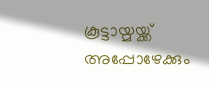കൂട്ടായ്മയ്ക്ക് അപ്പോഴേക്കും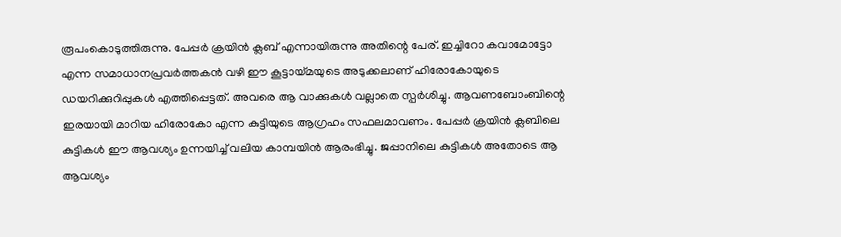രൂപംകൊടുത്തിരുന്നു. പേപ്പർ ക്രയിൻ ക്ലബ് എന്നായിരുന്നു അതിന്റെ പേര്. ഇച്ചിറോ കവാമോട്ടോ എന്ന സമാധാനപ്രവർത്തകൻ വഴി ഈ കൂട്ടായ്മയുടെ അടുക്കലാണ് ഹിരോകോയുടെ ഡയറിക്കുറിപ്പുകൾ എത്തിപ്പെട്ടത്. അവരെ ആ വാക്കുകൾ വല്ലാതെ സ്പർശിച്ചു. ആവണബോംബിന്റെ ഇരയായി മാറിയ ഹിരോകോ എന്ന കുട്ടിയുടെ ആഗ്രഹം സഫലമാവണം. പേപ്പർ ക്രയിൻ ക്ലബിലെ കുട്ടികൾ ഈ ആവശ്യം ഉന്നയിച്ച് വലിയ കാമ്പയിൻ ആരംഭിച്ചു. ജപ്പാനിലെ കുട്ടികൾ അതോടെ ആ ആവശ്യം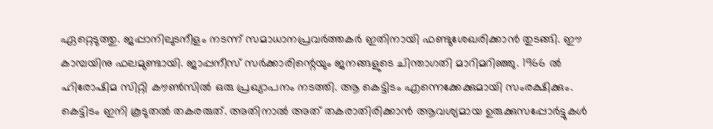ഏറ്റെടുത്തു. ജപ്പാനിലു‌ടനീളം നടന്ന് സമാധാനപ്രവർത്തകർ ഇതിനായി ഫണ്ടുശേഖരിക്കാൻ തുടങ്ങി. ഈ കാമ്പയിനു ഫലമുണ്ടായി. ജാപ്പനീസ് സർക്കാരിന്റെയും ജനങ്ങളുടെ ചിന്താഗതി മാറിമറിഞ്ഞു. 1966 ൽ ഹിരോഷിമ സിറ്റി കൗൺസിൽ ഒരു പ്രഖ്യാപനം നടത്തി. ആ കെട്ടിടം എന്നെക്കേക്കുമായി സംരക്ഷിക്കും. കെട്ടിടം ഇനി കൂടുതൽ തകരരുത്. അതിനാൽ അത് തകരാതിരിക്കാൻ ആവശ്യമായ ഉരുക്കുസപ്പോർട്ടുകൾ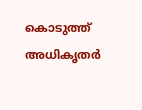കൊടുത്ത് അധികൃതർ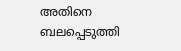അതിനെ ബലപ്പെടുത്തി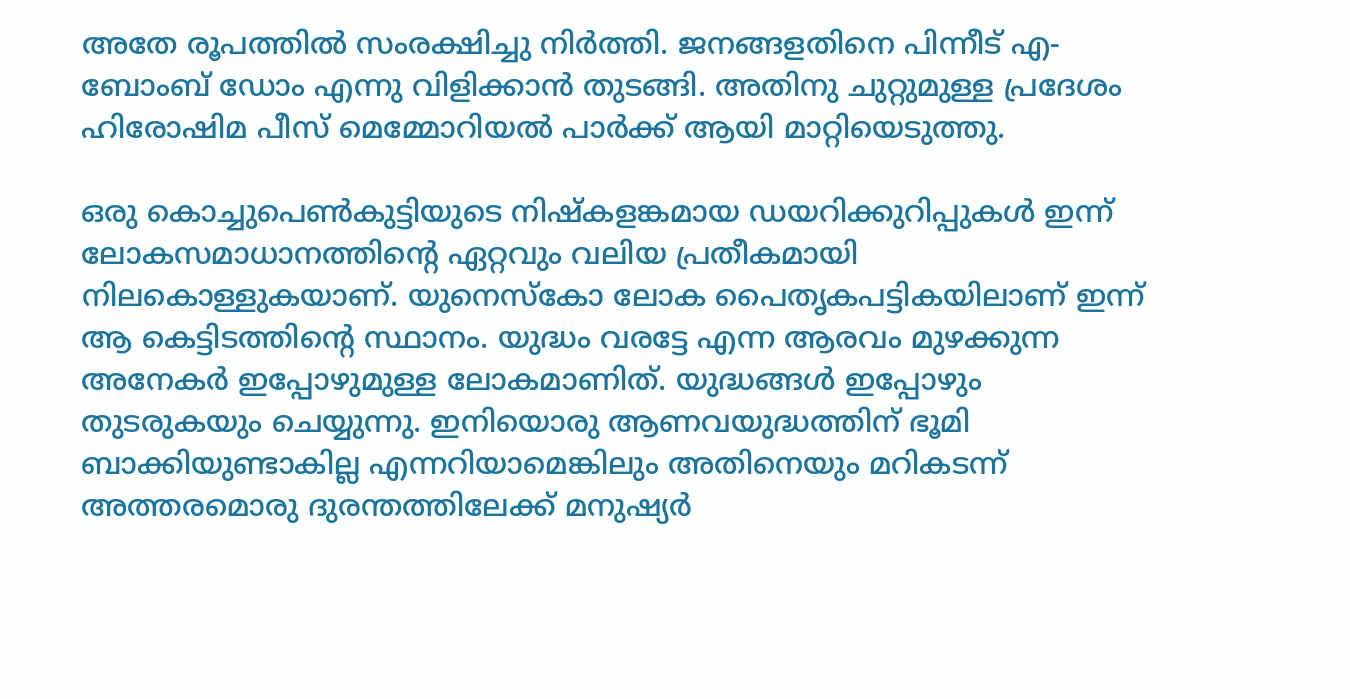അതേ രൂപത്തിൽ സംരക്ഷിച്ചു നിർത്തി. ജനങ്ങളതിനെ പിന്നീട് എ-ബോംബ് ഡോം എന്നു വിളിക്കാൻ തുടങ്ങി. അതിനു ചുറ്റുമുള്ള പ്രദേശം ഹിരോഷിമ പീസ് മെമ്മോറിയൽ പാർക്ക് ആയി മാറ്റിയെടുത്തു.

ഒരു കൊച്ചുപെൺകുട്ടിയുടെ നിഷ്കളങ്കമായ ഡയറിക്കുറിപ്പുകൾ ഇന്ന് ലോകസമാധാനത്തിന്റെ ഏറ്റവും വലിയ പ്രതീകമായി നിലകൊള്ളുകയാണ്. യുനെസ്‌കോ ലോക പൈതൃകപട്ടികയിലാണ് ഇന്ന് ആ കെട്ടിടത്തിന്റെ സ്ഥാനം. യുദ്ധം വരട്ടേ എന്ന ആരവം മുഴക്കുന്ന അനേകർ ഇപ്പോഴുമുള്ള ലോകമാണിത്. യുദ്ധങ്ങൾ ഇപ്പോഴും തുടരുകയും ചെയ്യുന്നു. ഇനിയൊരു ആണവയുദ്ധത്തിന് ഭൂമി ബാക്കിയുണ്ടാകില്ല എന്നറിയാമെങ്കിലും അതിനെയും മറികടന്ന് അത്തരമൊരു ദുരന്തത്തിലേക്ക് മനുഷ്യർ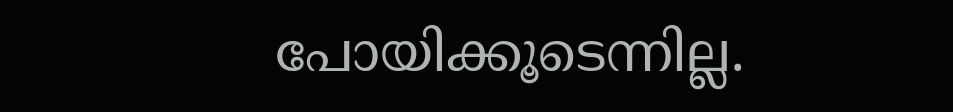പോയിക്കൂടെന്നില്ല.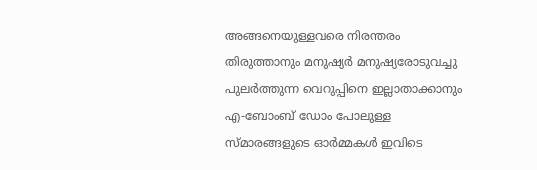അങ്ങനെയുള്ളവരെ നിരന്തരം തിരുത്താനും മനുഷ്യർ മനുഷ്യരോടുവച്ചു പുലർത്തുന്ന വെറുപ്പിനെ ഇല്ലാതാക്കാനും എ-ബോംബ് ഡോം പോലുള്ള സ്മാരങ്ങളുടെ ഓർമ്മകൾ ഇവിടെ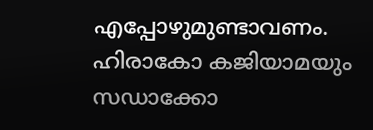എപ്പോഴുമുണ്ടാവണം. ഹിരാകോ കജിയാമയും സഡാക്കോ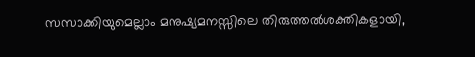സസാക്കിയുമെല്ലാം മനുഷ്യമനസ്സിലെ തിരുത്തൽശക്തികളായി,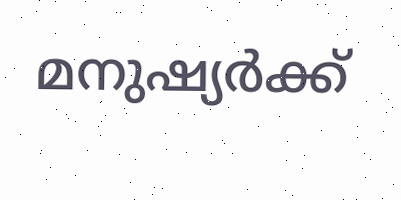മനുഷ്യർക്ക്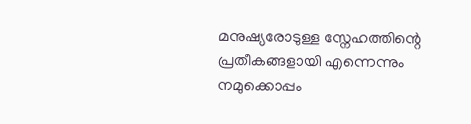മനുഷ്യരോടുള്ള സ്നേഹത്തിന്റെ പ്രതീകങ്ങളായി എന്നെന്നും നമുക്കൊപ്പം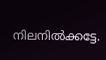നിലനിൽക്കട്ടേ.